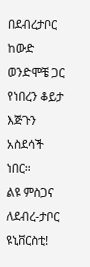በደብረታቦር ከውድ ወንድሞቼ ጋር የነበረን ቆይታ እጅጉን አስደሳች ነበር።
ልዩ ምስጋና ለደብረ-ታቦር ዩኒቨርስቲ!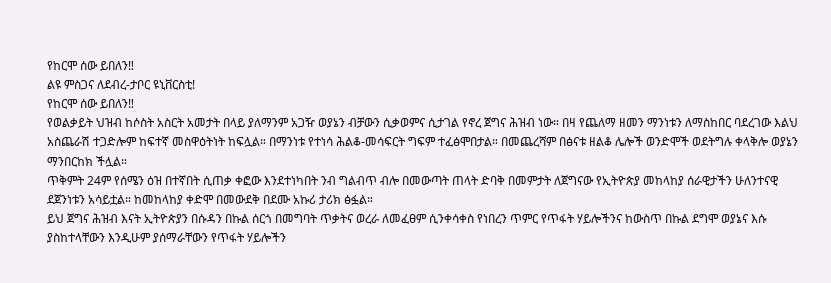የከርሞ ሰው ይበለን‼
ልዩ ምስጋና ለደብረ-ታቦር ዩኒቨርስቲ!
የከርሞ ሰው ይበለን‼
የወልቃይት ህዝብ ከሶስት አስርት አመታት በላይ ያለማንም አጋዥ ወያኔን ብቻውን ሲቃወምና ሲታገል የኖረ ጀግና ሕዝብ ነው። በዛ የጨለማ ዘመን ማንነቱን ለማስከበር ባደረገው እልህ አስጨራሽ ተጋድሎም ከፍተኛ መስዋዕትነት ከፍሏል። በማንነቱ የተነሳ ሕልቆ-መሳፍርት ግፍም ተፈፅሞበታል። በመጨረሻም በፅናቱ ዘልቆ ሌሎች ወንድሞች ወደትግሉ ቀላቅሎ ወያኔን ማንበርከክ ችሏል።
ጥቅምት 24ም የሰሜን ዕዝ በተኛበት ሲጠቃ ቀፎው እንደተነካበት ንብ ግልብጥ ብሎ በመውጣት ጠላት ድባቅ በመምታት ለጀግናው የኢትዮጵያ መከላከያ ሰራዊታችን ሁለንተናዊ ደጀንነቱን አሳይቷል። ከመከላከያ ቀድሞ በመውደቅ በደሙ አኩሪ ታሪክ ፅፏል።
ይህ ጀግና ሕዝብ እናት ኢትዮጵያን በሱዳን በኩል ሰርጎ በመግባት ጥቃትና ወረራ ለመፈፀም ሲንቀሳቀስ የነበረን ጥምር የጥፋት ሃይሎችንና ከውስጥ በኩል ደግሞ ወያኔና እሱ ያስከተላቸውን እንዲሁም ያሰማራቸውን የጥፋት ሃይሎችን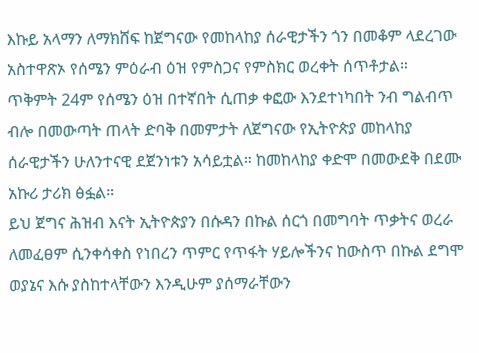እኩይ አላማን ለማክሸፍ ከጀግናው የመከላከያ ሰራዊታችን ጎን በመቆም ላደረገው አስተዋጽኦ የሰሜን ምዕራብ ዕዝ የምስጋና የምስክር ወረቀት ሰጥቶታል።
ጥቅምት 24ም የሰሜን ዕዝ በተኛበት ሲጠቃ ቀፎው እንደተነካበት ንብ ግልብጥ ብሎ በመውጣት ጠላት ድባቅ በመምታት ለጀግናው የኢትዮጵያ መከላከያ ሰራዊታችን ሁለንተናዊ ደጀንነቱን አሳይቷል። ከመከላከያ ቀድሞ በመውደቅ በደሙ አኩሪ ታሪክ ፅፏል።
ይህ ጀግና ሕዝብ እናት ኢትዮጵያን በሱዳን በኩል ሰርጎ በመግባት ጥቃትና ወረራ ለመፈፀም ሲንቀሳቀስ የነበረን ጥምር የጥፋት ሃይሎችንና ከውስጥ በኩል ደግሞ ወያኔና እሱ ያስከተላቸውን እንዲሁም ያሰማራቸውን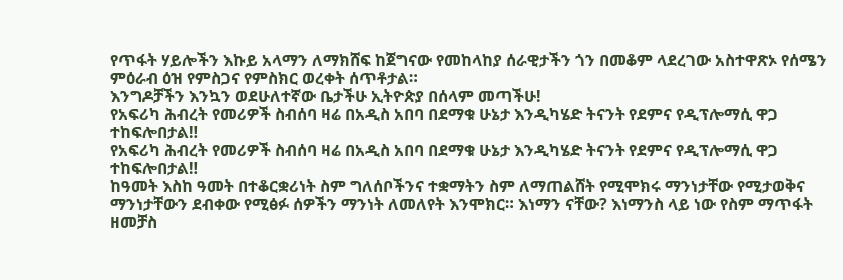የጥፋት ሃይሎችን እኩይ አላማን ለማክሸፍ ከጀግናው የመከላከያ ሰራዊታችን ጎን በመቆም ላደረገው አስተዋጽኦ የሰሜን ምዕራብ ዕዝ የምስጋና የምስክር ወረቀት ሰጥቶታል።
እንግዶቻችን እንኳን ወደሁለተኛው ቤታችሁ ኢትዮጵያ በሰላም መጣችሁ!
የአፍሪካ ሕብረት የመሪዎች ስብሰባ ዛሬ በአዲስ አበባ በደማቁ ሁኔታ እንዲካሄድ ትናንት የደምና የዲፕሎማሲ ዋጋ ተከፍሎበታል‼
የአፍሪካ ሕብረት የመሪዎች ስብሰባ ዛሬ በአዲስ አበባ በደማቁ ሁኔታ እንዲካሄድ ትናንት የደምና የዲፕሎማሲ ዋጋ ተከፍሎበታል‼
ከዓመት እስከ ዓመት በተቆርቋሪነት ስም ግለሰቦችንና ተቋማትን ስም ለማጠልሸት የሚሞክሩ ማንነታቸው የሚታወቅና ማንነታቸውን ደብቀው የሚፅፉ ሰዎችን ማንነት ለመለየት እንሞክር። እነማን ናቸው? እነማንስ ላይ ነው የስም ማጥፋት ዘመቻስ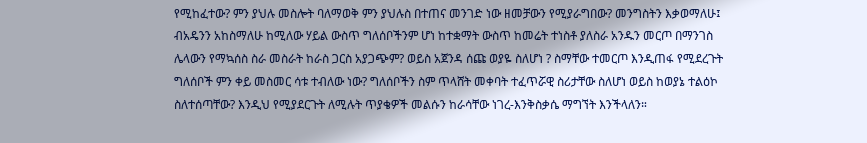የሚከፈተው? ምን ያህሉ መስሎት ባለማወቅ ምን ያህሉስ በተጠና መንገድ ነው ዘመቻውን የሚያራግበው? መንግስትን እቃወማለሁ፤ ብአዴንን አከስማለሁ ከሚለው ሃይል ውስጥ ግለሰቦችንም ሆነ ከተቋማት ውስጥ ከመሬት ተነስቶ ያለስራ አንዱን መርጦ በማንገስ ሌላውን የማኳሰስ ስራ መስራት ከራስ ጋርስ አያጋጭም? ወይስ አጀንዳ ሰጩ ወያዬ ስለሆነ ? ስማቸው ተመርጦ እንዲጠፋ የሚደረጉት ግለሰቦች ምን ቀይ መስመር ሳቱ ተብለው ነው? ግለሰቦችን ስም ጥላሸት መቀባት ተፈጥሯዊ ስሪታቸው ስለሆነ ወይስ ከወያኔ ተልዕኮ ስለተሰጣቸው? እንዲህ የሚያደርጉት ለሚሉት ጥያቄዎች መልሱን ከራሳቸው ነገረ-እንቅስቃሴ ማግኘት እንችላለን።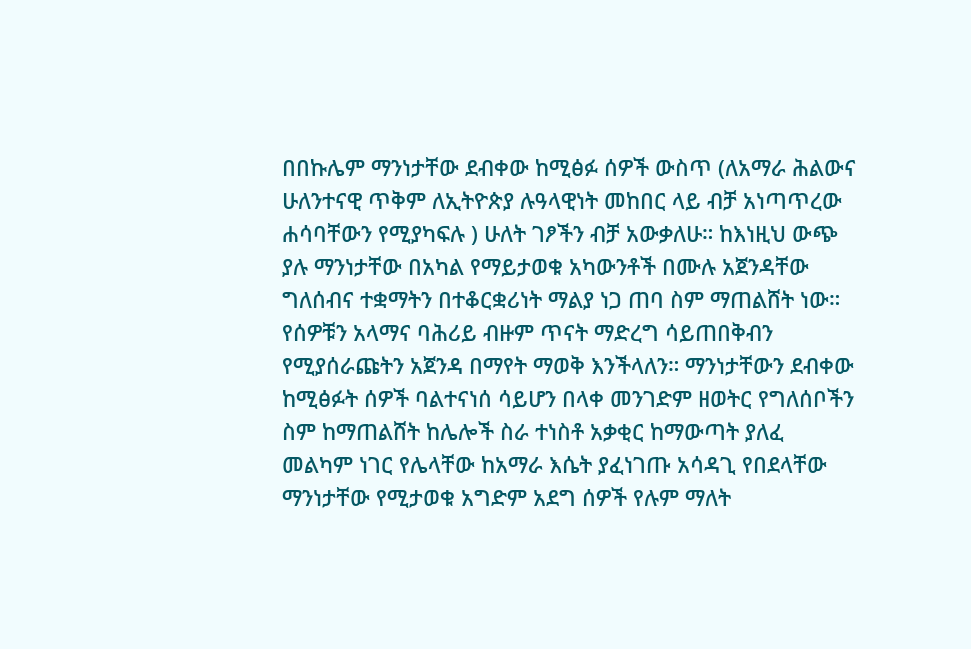በበኩሌም ማንነታቸው ደብቀው ከሚፅፉ ሰዎች ውስጥ (ለአማራ ሕልውና ሁለንተናዊ ጥቅም ለኢትዮጵያ ሉዓላዊነት መከበር ላይ ብቻ አነጣጥረው ሐሳባቸውን የሚያካፍሉ ) ሁለት ገፆችን ብቻ አውቃለሁ። ከእነዚህ ውጭ ያሉ ማንነታቸው በአካል የማይታወቁ አካውንቶች በሙሉ አጀንዳቸው ግለሰብና ተቋማትን በተቆርቋሪነት ማልያ ነጋ ጠባ ስም ማጠልሸት ነው።
የሰዎቹን አላማና ባሕሪይ ብዙም ጥናት ማድረግ ሳይጠበቅብን የሚያሰራጩትን አጀንዳ በማየት ማወቅ እንችላለን። ማንነታቸውን ደብቀው ከሚፅፉት ሰዎች ባልተናነሰ ሳይሆን በላቀ መንገድም ዘወትር የግለሰቦችን ስም ከማጠልሸት ከሌሎች ስራ ተነስቶ አቃቂር ከማውጣት ያለፈ መልካም ነገር የሌላቸው ከአማራ እሴት ያፈነገጡ አሳዳጊ የበደላቸው ማንነታቸው የሚታወቁ አግድም አደግ ሰዎች የሉም ማለት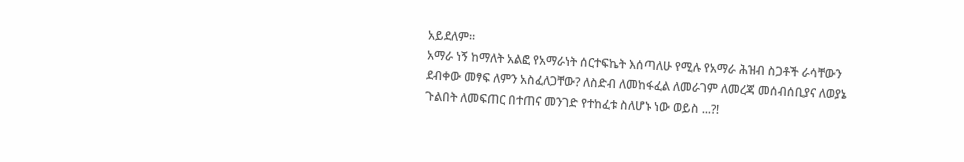አይደለም።
አማራ ነኝ ከማለት አልፎ የአማራነት ሰርተፍኬት እሰጣለሁ የሚሉ የአማራ ሕዝብ ስጋቶች ራሳቸውን ደብቀው መፃፍ ለምን አስፈለጋቸው? ለስድብ ለመከፋፈል ለመራገም ለመረጃ መሰብሰቢያና ለወያኔ ጉልበት ለመፍጠር በተጠና መንገድ የተከፈቱ ስለሆኑ ነው ወይስ ...?!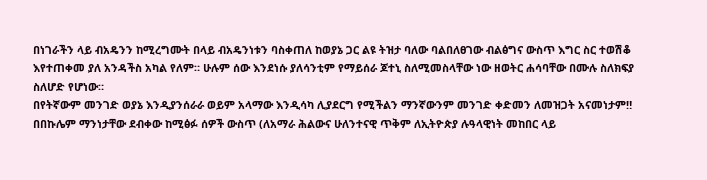በነገራችን ላይ ብአዴንን ከሚረግሙት በላይ ብአዴንነቱን ባስቀጠለ ከወያኔ ጋር ልዩ ትዝታ ባለው ባልበለፀገው ብልፅግና ውስጥ እግር ስር ተወሽቆ እየተጠቀመ ያለ አንዳችስ አካል የለም። ሁሉም ሰው እንደነሱ ያለሳንቲም የማይሰራ ጆተኒ ስለሚመስላቸው ነው ዘወትር ሐሳባቸው በሙሉ ስለክፍያ ስለሆድ የሆነው።
በየትኛውም መንገድ ወያኔ እንዲያንሰራራ ወይም አላማው እንዲሳካ ሊያደርግ የሚችልን ማንኛውንም መንገድ ቀድመን ለመዝጋት አናመነታም‼
በበኩሌም ማንነታቸው ደብቀው ከሚፅፉ ሰዎች ውስጥ (ለአማራ ሕልውና ሁለንተናዊ ጥቅም ለኢትዮጵያ ሉዓላዊነት መከበር ላይ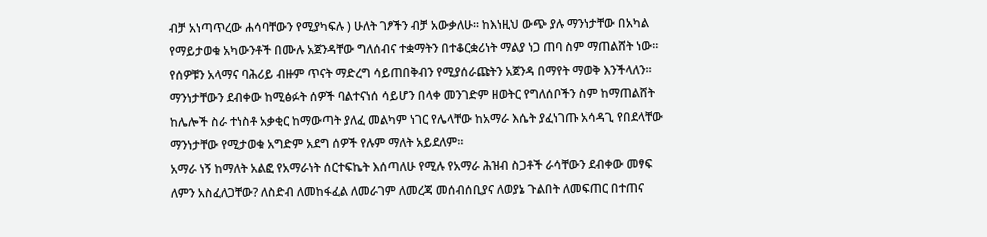ብቻ አነጣጥረው ሐሳባቸውን የሚያካፍሉ ) ሁለት ገፆችን ብቻ አውቃለሁ። ከእነዚህ ውጭ ያሉ ማንነታቸው በአካል የማይታወቁ አካውንቶች በሙሉ አጀንዳቸው ግለሰብና ተቋማትን በተቆርቋሪነት ማልያ ነጋ ጠባ ስም ማጠልሸት ነው።
የሰዎቹን አላማና ባሕሪይ ብዙም ጥናት ማድረግ ሳይጠበቅብን የሚያሰራጩትን አጀንዳ በማየት ማወቅ እንችላለን። ማንነታቸውን ደብቀው ከሚፅፉት ሰዎች ባልተናነሰ ሳይሆን በላቀ መንገድም ዘወትር የግለሰቦችን ስም ከማጠልሸት ከሌሎች ስራ ተነስቶ አቃቂር ከማውጣት ያለፈ መልካም ነገር የሌላቸው ከአማራ እሴት ያፈነገጡ አሳዳጊ የበደላቸው ማንነታቸው የሚታወቁ አግድም አደግ ሰዎች የሉም ማለት አይደለም።
አማራ ነኝ ከማለት አልፎ የአማራነት ሰርተፍኬት እሰጣለሁ የሚሉ የአማራ ሕዝብ ስጋቶች ራሳቸውን ደብቀው መፃፍ ለምን አስፈለጋቸው? ለስድብ ለመከፋፈል ለመራገም ለመረጃ መሰብሰቢያና ለወያኔ ጉልበት ለመፍጠር በተጠና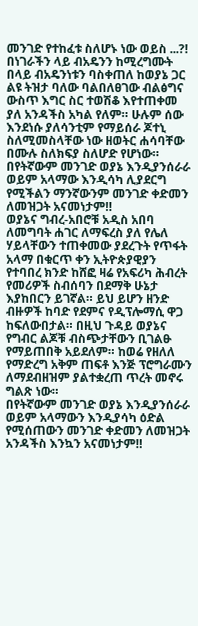መንገድ የተከፈቱ ስለሆኑ ነው ወይስ ...?!
በነገራችን ላይ ብአዴንን ከሚረግሙት በላይ ብአዴንነቱን ባስቀጠለ ከወያኔ ጋር ልዩ ትዝታ ባለው ባልበለፀገው ብልፅግና ውስጥ እግር ስር ተወሽቆ እየተጠቀመ ያለ አንዳችስ አካል የለም። ሁሉም ሰው እንደነሱ ያለሳንቲም የማይሰራ ጆተኒ ስለሚመስላቸው ነው ዘወትር ሐሳባቸው በሙሉ ስለክፍያ ስለሆድ የሆነው።
በየትኛውም መንገድ ወያኔ እንዲያንሰራራ ወይም አላማው እንዲሳካ ሊያደርግ የሚችልን ማንኛውንም መንገድ ቀድመን ለመዝጋት አናመነታም‼
ወያኔና ግብረ-አበሮቹ አዲስ አበባ ለመግባት ሐገር ለማፍረስ ያለ የሌለ ሃይላቸውን ተጠቀመው ያደረጉት የጥፋት አላማ በቁርጥ ቀን ኢትዮጵያዊያን የተባበረ ክንድ ከሸፎ ዛሬ የአፍሪካ ሕብረት የመሪዎች ስብሰባን በደማቅ ሁኔታ እያከበርን ይገኛል። ይህ ይሆን ዘንድ ብዙዎች ከባድ የደምና የዲፕሎማሲ ዋጋ ከፍለውበታል። በዚህ ጉዳይ ወያኔና የግብር ልጆቹ ብስጭታቸውን ቢገልፁ የማይጠበቅ አይደለም። ከወሬ የዘለለ የማድረግ አቅም ጠፍቶ እንጅ ፕሮግራሙን ለማደብዘዝም ያልተቋረጠ ጥረት መኖሩ ግልጽ ነው።
በየትኛውም መንገድ ወያኔ እንዲያንሰራራ ወይም አላማውን እንዲያሳካ ዕድል የሚሰጠውን መንገድ ቀድመን ለመዝጋት አንዳችስ እንኳን አናመነታም‼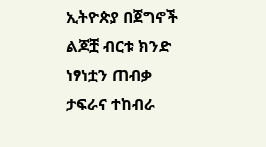ኢትዮጵያ በጀግኖች ልጆቿ ብርቱ ክንድ ነፃነቷን ጠብቃ ታፍራና ተከብራ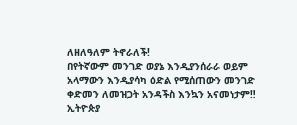ለዘለዓለም ትኖራለች!
በየትኛውም መንገድ ወያኔ እንዲያንሰራራ ወይም አላማውን እንዲያሳካ ዕድል የሚሰጠውን መንገድ ቀድመን ለመዝጋት አንዳችስ እንኳን አናመነታም‼
ኢትዮጵያ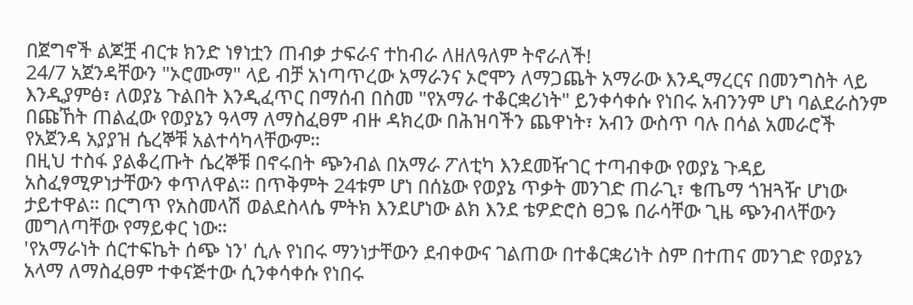በጀግኖች ልጆቿ ብርቱ ክንድ ነፃነቷን ጠብቃ ታፍራና ተከብራ ለዘለዓለም ትኖራለች!
24/7 አጀንዳቸውን "ኦሮሙማ" ላይ ብቻ አነጣጥረው አማራንና ኦሮሞን ለማጋጨት አማራው እንዲማረርና በመንግስት ላይ እንዲያምፅ፣ ለወያኔ ጉልበት እንዲፈጥር በማሰብ በስመ "የአማራ ተቆርቋሪነት" ይንቀሳቀሱ የነበሩ አብንንም ሆነ ባልደራስንም በጩኸት ጠልፈው የወያኔን ዓላማ ለማስፈፀም ብዙ ዳክረው በሕዝባችን ጨዋነት፣ አብን ውስጥ ባሉ በሳል አመራሮች የአጀንዳ አያያዝ ሴረኞቹ አልተሳካላቸውም።
በዚህ ተስፋ ያልቆረጡት ሴረኞቹ በኖሩበት ጭንብል በአማራ ፖለቲካ እንደመዥገር ተጣብቀው የወያኔ ጉዳይ አስፈፃሚዎነታቸውን ቀጥለዋል። በጥቅምት 24ቱም ሆነ በሰኔው የወያኔ ጥቃት መንገድ ጠራጊ፣ ቄጤማ ጎዝጓዥ ሆነው ታይተዋል። በርግጥ የአስመላሽ ወልደስላሴ ምትክ እንደሆነው ልክ እንደ ቴዎድሮስ ፀጋዬ በራሳቸው ጊዜ ጭንብላቸውን መግለጣቸው የማይቀር ነው።
'የአማራነት ሰርተፍኬት ሰጭ ነን' ሲሉ የነበሩ ማንነታቸውን ደብቀውና ገልጠው በተቆርቋሪነት ስም በተጠና መንገድ የወያኔን አላማ ለማስፈፀም ተቀናጅተው ሲንቀሳቀሱ የነበሩ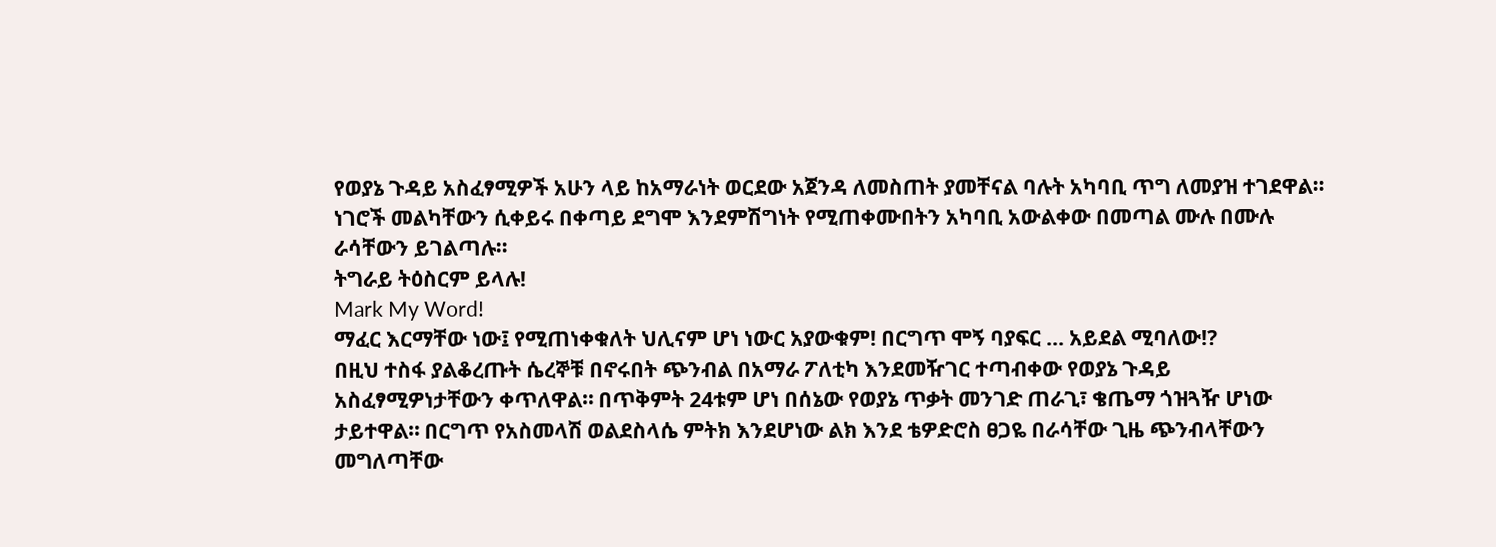የወያኔ ጉዳይ አስፈፃሚዎች አሁን ላይ ከአማራነት ወርደው አጀንዳ ለመስጠት ያመቸናል ባሉት አካባቢ ጥግ ለመያዝ ተገደዋል። ነገሮች መልካቸውን ሲቀይሩ በቀጣይ ደግሞ እንደምሽግነት የሚጠቀሙበትን አካባቢ አውልቀው በመጣል ሙሉ በሙሉ ራሳቸውን ይገልጣሉ።
ትግራይ ትዕስርም ይላሉ!
Mark My Word!
ማፈር እርማቸው ነው፤ የሚጠነቀቁለት ህሊናም ሆነ ነውር አያውቁም! በርግጥ ሞኝ ባያፍር ... አይደል ሚባለው!?
በዚህ ተስፋ ያልቆረጡት ሴረኞቹ በኖሩበት ጭንብል በአማራ ፖለቲካ እንደመዥገር ተጣብቀው የወያኔ ጉዳይ አስፈፃሚዎነታቸውን ቀጥለዋል። በጥቅምት 24ቱም ሆነ በሰኔው የወያኔ ጥቃት መንገድ ጠራጊ፣ ቄጤማ ጎዝጓዥ ሆነው ታይተዋል። በርግጥ የአስመላሽ ወልደስላሴ ምትክ እንደሆነው ልክ እንደ ቴዎድሮስ ፀጋዬ በራሳቸው ጊዜ ጭንብላቸውን መግለጣቸው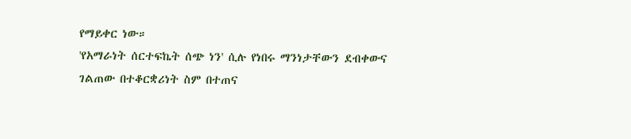የማይቀር ነው።
'የአማራነት ሰርተፍኬት ሰጭ ነን' ሲሉ የነበሩ ማንነታቸውን ደብቀውና ገልጠው በተቆርቋሪነት ስም በተጠና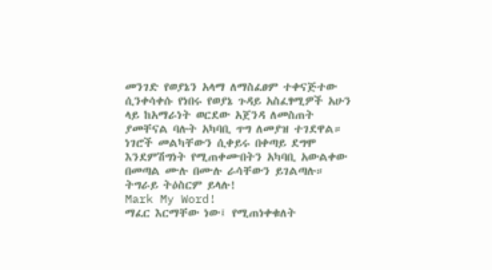መንገድ የወያኔን አላማ ለማስፈፀም ተቀናጅተው ሲንቀሳቀሱ የነበሩ የወያኔ ጉዳይ አስፈፃሚዎች አሁን ላይ ከአማራነት ወርደው አጀንዳ ለመስጠት ያመቸናል ባሉት አካባቢ ጥግ ለመያዝ ተገደዋል። ነገሮች መልካቸውን ሲቀይሩ በቀጣይ ደግሞ እንደምሽግነት የሚጠቀሙበትን አካባቢ አውልቀው በመጣል ሙሉ በሙሉ ራሳቸውን ይገልጣሉ።
ትግራይ ትዕስርም ይላሉ!
Mark My Word!
ማፈር እርማቸው ነው፤ የሚጠነቀቁለት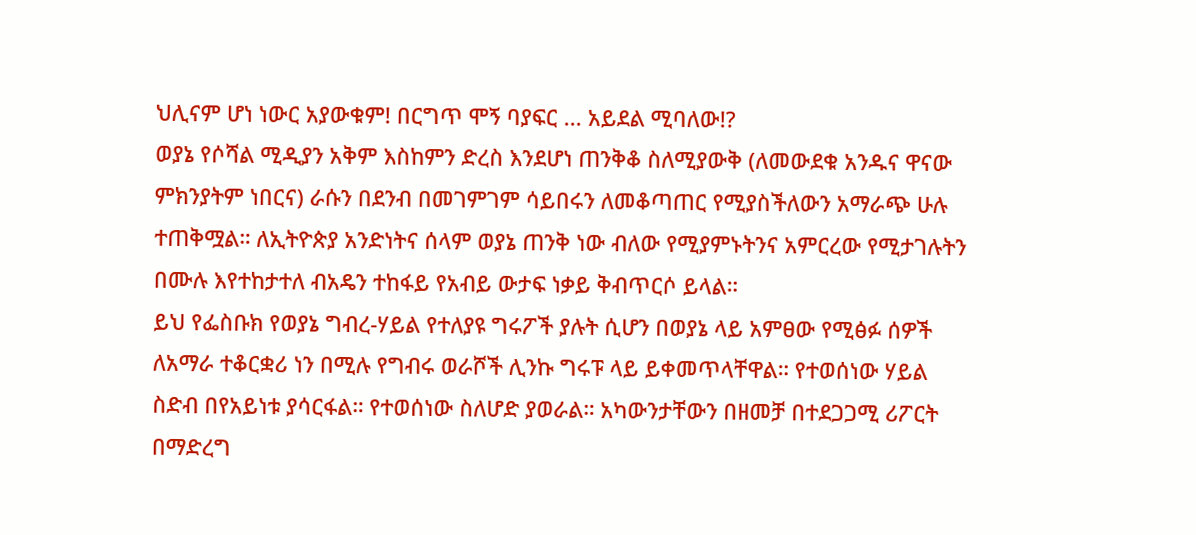ህሊናም ሆነ ነውር አያውቁም! በርግጥ ሞኝ ባያፍር ... አይደል ሚባለው!?
ወያኔ የሶሻል ሚዲያን አቅም እስከምን ድረስ እንደሆነ ጠንቅቆ ስለሚያውቅ (ለመውደቁ አንዱና ዋናው ምክንያትም ነበርና) ራሱን በደንብ በመገምገም ሳይበሩን ለመቆጣጠር የሚያስችለውን አማራጭ ሁሉ ተጠቅሟል። ለኢትዮጵያ አንድነትና ሰላም ወያኔ ጠንቅ ነው ብለው የሚያምኑትንና አምርረው የሚታገሉትን በሙሉ እየተከታተለ ብአዴን ተከፋይ የአብይ ውታፍ ነቃይ ቅብጥርሶ ይላል።
ይህ የፌስቡክ የወያኔ ግብረ-ሃይል የተለያዩ ግሩፖች ያሉት ሲሆን በወያኔ ላይ አምፀው የሚፅፉ ሰዎች ለአማራ ተቆርቋሪ ነን በሚሉ የግብሩ ወራሾች ሊንኩ ግሩፑ ላይ ይቀመጥላቸዋል። የተወሰነው ሃይል ስድብ በየአይነቱ ያሳርፋል። የተወሰነው ስለሆድ ያወራል። አካውንታቸውን በዘመቻ በተደጋጋሚ ሪፖርት በማድረግ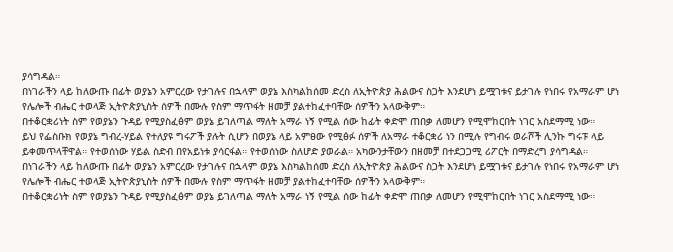ያሳግዳል።
በነገራችን ላይ ከለውጡ በፊት ወያኔን አምርረው የታገሉና በኋላም ወያኔ እስካልከሰመ ድረስ ለኢትዮጵያ ሕልውና ስጋት እንደሆነ ይሟገቱና ይታገሉ የነበሩ የአማራም ሆነ የሌሎች ብሔር ተወላጅ ኢትዮጵያኒስት ሰዎች በሙሉ የስም ማጥፋት ዘመቻ ያልተከፈተባቸው ሰዎችን አላውቅም።
በተቆርቋሪነት ስም የወያኔን ጉዳይ የሚያስፈፅም ወያኔ ይገለጣል ማለት አማራ ነኝ የሚል ሰው ከፊት ቀድሞ ጠበቃ ለመሆን የሚሞከርበት ነገር አስደማሚ ነው።
ይህ የፌስቡክ የወያኔ ግብረ-ሃይል የተለያዩ ግሩፖች ያሉት ሲሆን በወያኔ ላይ አምፀው የሚፅፉ ሰዎች ለአማራ ተቆርቋሪ ነን በሚሉ የግብሩ ወራሾች ሊንኩ ግሩፑ ላይ ይቀመጥላቸዋል። የተወሰነው ሃይል ስድብ በየአይነቱ ያሳርፋል። የተወሰነው ስለሆድ ያወራል። አካውንታቸውን በዘመቻ በተደጋጋሚ ሪፖርት በማድረግ ያሳግዳል።
በነገራችን ላይ ከለውጡ በፊት ወያኔን አምርረው የታገሉና በኋላም ወያኔ እስካልከሰመ ድረስ ለኢትዮጵያ ሕልውና ስጋት እንደሆነ ይሟገቱና ይታገሉ የነበሩ የአማራም ሆነ የሌሎች ብሔር ተወላጅ ኢትዮጵያኒስት ሰዎች በሙሉ የስም ማጥፋት ዘመቻ ያልተከፈተባቸው ሰዎችን አላውቅም።
በተቆርቋሪነት ስም የወያኔን ጉዳይ የሚያስፈፅም ወያኔ ይገለጣል ማለት አማራ ነኝ የሚል ሰው ከፊት ቀድሞ ጠበቃ ለመሆን የሚሞከርበት ነገር አስደማሚ ነው።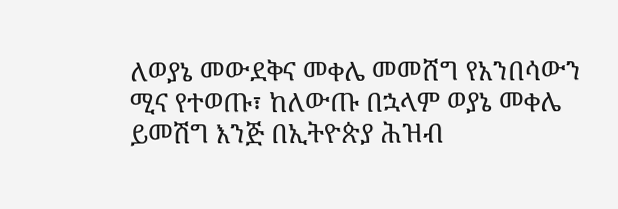ለወያኔ መውደቅና መቀሌ መመሸግ የአንበሳውን ሚና የተወጡ፣ ከለውጡ በኋላም ወያኔ መቀሌ ይመሽግ እንጅ በኢትዮጵያ ሕዝብ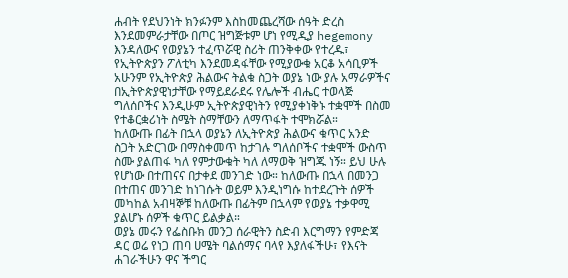ሐብት የደህንነት ክንፉንም እስከመጨረሻው ሰዓት ድረስ እንደመምራታቸው በጦር ዝግጅቱም ሆነ የሚዲያ hegemony እንዳለውና የወያኔን ተፈጥሯዊ ስሪት ጠንቅቀው የተረዱ፣ የኢትዮጵያን ፖለቲካ እንደመዳፋቸው የሚያውቁ አርቆ አሳቢዎች አሁንም የኢትዮጵያ ሕልውና ትልቁ ስጋት ወያኔ ነው ያሉ አማራዎችና በኢትዮጵያዊነታቸው የማይደራደሩ የሌሎች ብሔር ተወላጅ ግለሰቦችና እንዲሁም ኢትዮጵያዊነትን የሚያቀነቅኑ ተቋሞች በስመ የተቆርቋሪነት ስሜት ስማቸውን ለማጥፋት ተሞክሯል።
ከለውጡ በፊት በኋላ ወያኔን ለኢትዮጵያ ሕልውና ቁጥር አንድ ስጋት አድርገው በማስቀመጥ ከታገሉ ግለሰቦችና ተቋሞች ውስጥ ስሙ ያልጠፋ ካለ የምታውቁት ካለ ለማወቅ ዝግጁ ነኝ። ይህ ሁሉ የሆነው በተጠናና በታቀደ መንገድ ነው። ከለውጡ በኋላ በመንጋ በተጠና መንገድ ከነገሱት ወይም እንዲነግሱ ከተደረጉት ሰዎች መካከል አብዛኞቹ ከለውጡ በፊትም በኋላም የወያኔ ተቃዋሚ ያልሆኑ ሰዎች ቁጥር ይልቃል።
ወያኔ መሩን የፌስቡክ መንጋ ሰራዊትን ስድብ እርግማን የምድጃ ዳር ወሬ የነጋ ጠባ ሀሜት ባልሰማና ባላየ እያለፋችሁ፣ የእናት ሐገራችሁን ዋና ችግር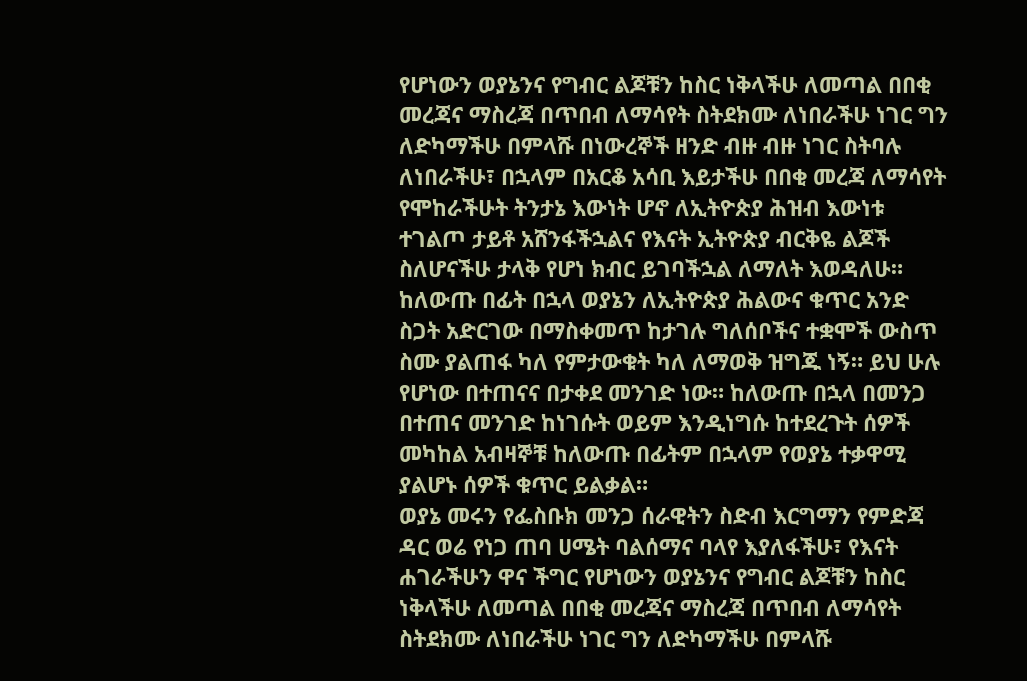የሆነውን ወያኔንና የግብር ልጆቹን ከስር ነቅላችሁ ለመጣል በበቂ መረጃና ማስረጃ በጥበብ ለማሳየት ስትደክሙ ለነበራችሁ ነገር ግን ለድካማችሁ በምላሹ በነውረኞች ዘንድ ብዙ ብዙ ነገር ስትባሉ ለነበራችሁ፣ በኋላም በአርቆ አሳቢ እይታችሁ በበቂ መረጃ ለማሳየት የሞከራችሁት ትንታኔ እውነት ሆኖ ለኢትዮጵያ ሕዝብ እውነቱ ተገልጦ ታይቶ አሸንፋችኋልና የእናት ኢትዮጵያ ብርቅዬ ልጆች ስለሆናችሁ ታላቅ የሆነ ክብር ይገባችኋል ለማለት እወዳለሁ።
ከለውጡ በፊት በኋላ ወያኔን ለኢትዮጵያ ሕልውና ቁጥር አንድ ስጋት አድርገው በማስቀመጥ ከታገሉ ግለሰቦችና ተቋሞች ውስጥ ስሙ ያልጠፋ ካለ የምታውቁት ካለ ለማወቅ ዝግጁ ነኝ። ይህ ሁሉ የሆነው በተጠናና በታቀደ መንገድ ነው። ከለውጡ በኋላ በመንጋ በተጠና መንገድ ከነገሱት ወይም እንዲነግሱ ከተደረጉት ሰዎች መካከል አብዛኞቹ ከለውጡ በፊትም በኋላም የወያኔ ተቃዋሚ ያልሆኑ ሰዎች ቁጥር ይልቃል።
ወያኔ መሩን የፌስቡክ መንጋ ሰራዊትን ስድብ እርግማን የምድጃ ዳር ወሬ የነጋ ጠባ ሀሜት ባልሰማና ባላየ እያለፋችሁ፣ የእናት ሐገራችሁን ዋና ችግር የሆነውን ወያኔንና የግብር ልጆቹን ከስር ነቅላችሁ ለመጣል በበቂ መረጃና ማስረጃ በጥበብ ለማሳየት ስትደክሙ ለነበራችሁ ነገር ግን ለድካማችሁ በምላሹ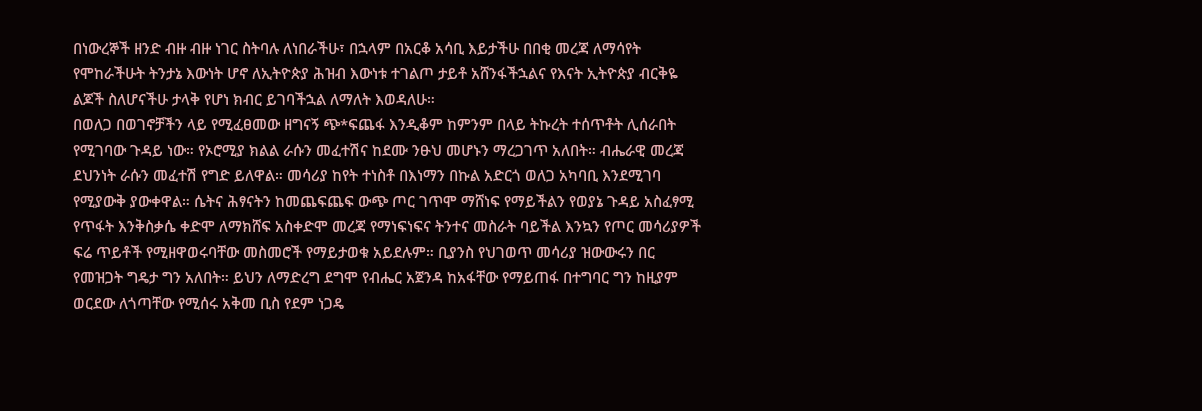በነውረኞች ዘንድ ብዙ ብዙ ነገር ስትባሉ ለነበራችሁ፣ በኋላም በአርቆ አሳቢ እይታችሁ በበቂ መረጃ ለማሳየት የሞከራችሁት ትንታኔ እውነት ሆኖ ለኢትዮጵያ ሕዝብ እውነቱ ተገልጦ ታይቶ አሸንፋችኋልና የእናት ኢትዮጵያ ብርቅዬ ልጆች ስለሆናችሁ ታላቅ የሆነ ክብር ይገባችኋል ለማለት እወዳለሁ።
በወለጋ በወገኖቻችን ላይ የሚፈፀመው ዘግናኝ ጭ*ፍጨፋ እንዲቆም ከምንም በላይ ትኩረት ተሰጥቶት ሊሰራበት የሚገባው ጉዳይ ነው። የኦሮሚያ ክልል ራሱን መፈተሽና ከደሙ ንፁህ መሆኑን ማረጋገጥ አለበት። ብሔራዊ መረጃ ደህንነት ራሱን መፈተሽ የግድ ይለዋል። መሳሪያ ከየት ተነስቶ በእነማን በኩል አድርጎ ወለጋ አካባቢ እንደሚገባ የሚያውቅ ያውቀዋል። ሴትና ሕፃናትን ከመጨፍጨፍ ውጭ ጦር ገጥሞ ማሸነፍ የማይችልን የወያኔ ጉዳይ አስፈፃሚ የጥፋት እንቅስቃሴ ቀድሞ ለማክሸፍ አስቀድሞ መረጃ የማነፍነፍና ትንተና መስራት ባይችል እንኳን የጦር መሳሪያዎች ፍሬ ጥይቶች የሚዘዋወሩባቸው መስመሮች የማይታወቁ አይደሉም። ቢያንስ የህገወጥ መሳሪያ ዝውውሩን በር የመዝጋት ግዴታ ግን አለበት። ይህን ለማድረግ ደግሞ የብሔር አጀንዳ ከአፋቸው የማይጠፋ በተግባር ግን ከዚያም ወርደው ለጎጣቸው የሚሰሩ አቅመ ቢስ የደም ነጋዴ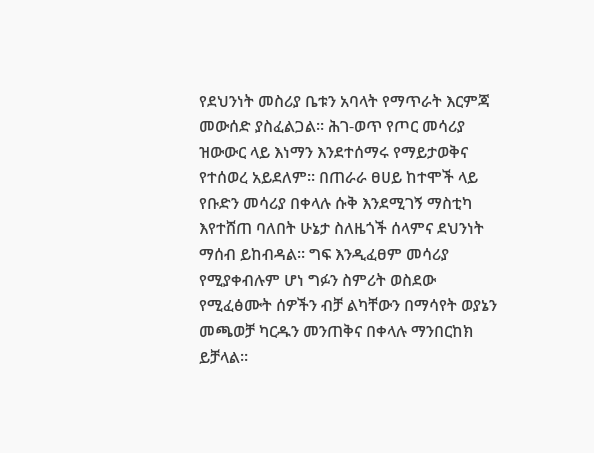የደህንነት መስሪያ ቤቱን አባላት የማጥራት እርምጃ መውሰድ ያስፈልጋል። ሕገ-ወጥ የጦር መሳሪያ ዝውውር ላይ እነማን እንደተሰማሩ የማይታወቅና የተሰወረ አይደለም። በጠራራ ፀሀይ ከተሞች ላይ የቡድን መሳሪያ በቀላሉ ሱቅ እንደሚገኝ ማስቲካ እየተሸጠ ባለበት ሁኔታ ስለዜጎች ሰላምና ደህንነት ማሰብ ይከብዳል። ግፍ እንዲፈፀም መሳሪያ የሚያቀብሉም ሆነ ግፉን ስምሪት ወስደው የሚፈፅሙት ሰዎችን ብቻ ልካቸውን በማሳየት ወያኔን መጫወቻ ካርዱን መንጠቅና በቀላሉ ማንበርከክ ይቻላል።